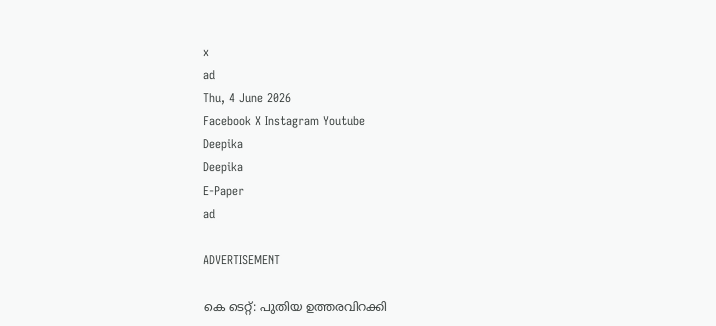x
ad
Thu, 4 June 2026
Facebook X Instagram Youtube
Deepika
Deepika
E-Paper
ad

ADVERTISEMENT

കെ ടെറ്റ്: പുതിയ ഉത്തരവിറക്കി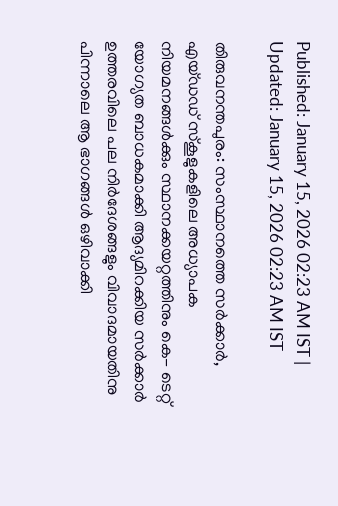Published: January 15, 2026 02:23 AM IST | Updated: January 15, 2026 02:23 AM IST

തിരുവനന്തപുരം: സംസ്ഥാനത്തെ സർക്കാർ, എയ്ഡഡ് സ്കൂളുകളിലെ അധ്യാപക നിയമനങ്ങൾക്കും സ്ഥാനക്കയറ്റത്തിനും കെ- ടെറ്റ് യോഗ്യത ബാധകമാക്കി ആദ്യമിറക്കിയ സർക്കാർ ഉത്തരവിലെ പല നിർദേശങ്ങളും വിവാദമായതിനു പിന്നാലെ ആ ഭാഗങ്ങൾ ഒഴിവാക്കി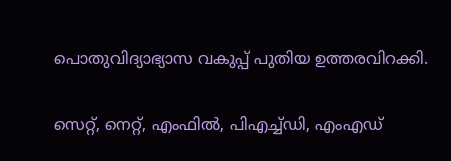പൊതുവിദ്യാഭ്യാസ വകുപ്പ് പുതിയ ഉത്തരവിറക്കി.

സെറ്റ്, നെറ്റ്, എംഫിൽ, പിഎച്ച്ഡി, എംഎഡ്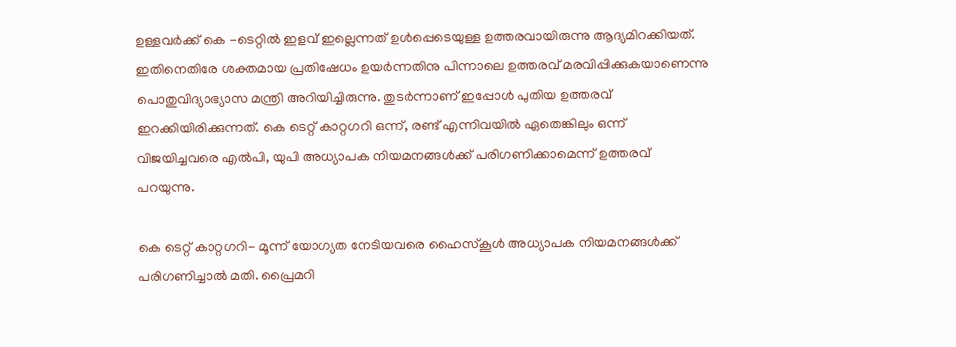ഉള്ളവർക്ക് കെ -ടെറ്റിൽ ഇളവ് ഇല്ലെന്നത് ഉൾപ്പെടെയുള്ള ഉത്തരവായിരുന്നു ആദ്യമിറക്കിയത്. ഇതിനെതിരേ ശക്തമായ പ്രതിഷേധം ഉയർന്നതിനു പിന്നാലെ ഉത്തരവ് മരവിപ്പിക്കുകയാണെന്നു പൊതുവിദ്യാഭ്യാസ മന്ത്രി അറിയിച്ചിരുന്നു. തുടർന്നാണ് ഇപ്പോൾ പുതിയ ഉത്തരവ് ഇറക്കിയിരിക്കുന്നത്. കെ ടെറ്റ് കാറ്റഗറി ഒന്ന്, രണ്ട് എന്നിവയിൽ ഏതെങ്കിലും ഒന്ന് വിജയിച്ചവരെ എൽപി, യുപി അധ്യാപക നിയമനങ്ങൾക്ക് പരിഗണിക്കാമെന്ന് ഉത്തരവ് പറയുന്നു.

കെ ടെറ്റ് കാറ്റഗറി- മൂന്ന് യോഗ്യത നേടിയവരെ ഹൈസ്കൂൾ അധ്യാപക നിയമനങ്ങൾക്ക് പരിഗണിച്ചാൽ മതി. പ്രൈമറി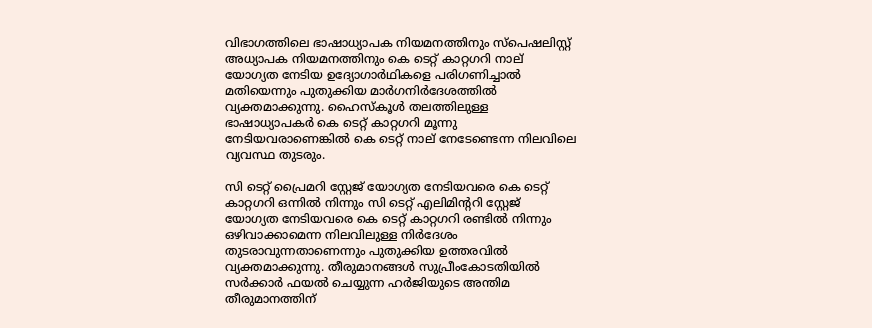വിഭാഗത്തിലെ ഭാഷാധ്യാപക നിയമനത്തിനും സ്പെഷലിസ്റ്റ് അധ്യാപക നിയമനത്തിനും കെ ടെറ്റ് കാറ്റഗറി നാല് യോഗ്യത നേടിയ ഉദ്യോഗാർഥികളെ പരിഗണിച്ചാൽ മതിയെന്നും പുതുക്കിയ മാർഗനിർദേശത്തിൽ വ്യക്തമാക്കുന്നു. ഹൈസ്കൂൾ തലത്തിലുള്ള ഭാഷാധ്യാപകർ കെ ടെറ്റ് കാറ്റഗറി മൂന്നു നേടിയവരാണെങ്കിൽ കെ ടെറ്റ് നാല് നേടേണ്ടെന്ന നിലവിലെ വ്യവസ്ഥ തുടരും.

സി ടെറ്റ് പ്രൈമറി സ്റ്റേജ് യോഗ്യത നേടിയവരെ കെ ടെറ്റ് കാറ്റഗറി ഒന്നിൽ നിന്നും സി ടെറ്റ് എലിമിന്‍ററി സ്റ്റേജ് യോഗ്യത നേടിയവരെ കെ ടെറ്റ് കാറ്റഗറി രണ്ടിൽ നിന്നും ഒഴിവാക്കാമെന്ന നിലവിലുള്ള നിർദേശം തുടരാവുന്നതാണെന്നും പുതുക്കിയ ഉത്തരവിൽ വ്യക്തമാക്കുന്നു. തീരുമാനങ്ങൾ സുപ്രീംകോടതിയിൽ സർക്കാർ ഫയൽ ചെയ്യുന്ന ഹർജിയുടെ അന്തിമ തീരുമാനത്തിന്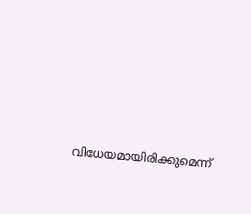വിധേയമായിരിക്കുമെന്ന്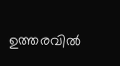ഉത്തരവിൽ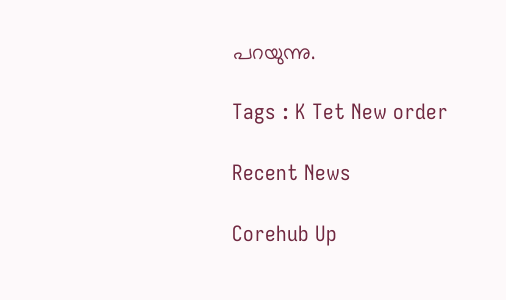പറയുന്നു.

Tags : K Tet New order

Recent News

Corehub Up